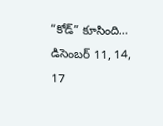“కోడ్” కూసింది… డిసెంబర్ 11, 14, 17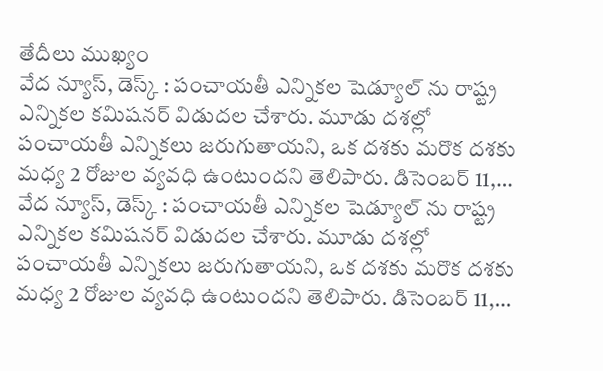తేదీలు ముఖ్యం
వేద న్యూస్, డెస్క్ : పంచాయతీ ఎన్నికల షెడ్యూల్ ను రాష్ట్ర ఎన్నికల కమిషనర్ విడుదల చేశారు. మూడు దశల్లో పంచాయతీ ఎన్నికలు జరుగుతాయని, ఒక దశకు మరొక దశకు మధ్య 2 రోజుల వ్యవధి ఉంటుందని తెలిపారు. డిసెంబర్ 11,…
వేద న్యూస్, డెస్క్ : పంచాయతీ ఎన్నికల షెడ్యూల్ ను రాష్ట్ర ఎన్నికల కమిషనర్ విడుదల చేశారు. మూడు దశల్లో పంచాయతీ ఎన్నికలు జరుగుతాయని, ఒక దశకు మరొక దశకు మధ్య 2 రోజుల వ్యవధి ఉంటుందని తెలిపారు. డిసెంబర్ 11,…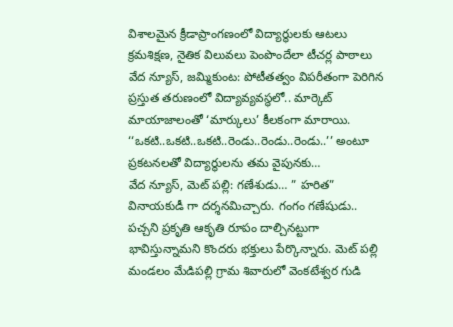విశాలమైన క్రీడాప్రాంగణంలో విద్యార్థులకు ఆటలు క్రమశిక్షణ, నైతిక విలువలు పెంపొందేలా టీచర్ల పాఠాలు వేద న్యూస్, జమ్మికుంట: పోటీతత్వం విపరీతంగా పెరిగిన ప్రస్తుత తరుణంలో విద్యావ్యవస్థలో.. మార్కెట్ మాయాజాలంతో ‘మార్కులు’ కీలకంగా మారాయి. ‘‘ఒకటి..ఒకటి..ఒకటి..రెండు..రెండు..రెండు..’’ అంటూ ప్రకటనలతో విద్యార్థులను తమ వైపునకు…
వేద న్యూస్, మెట్ పల్లి: గణేశుడు… ” హరిత” వినాయకుడీ గా దర్శనమిచ్చారు. గంగం గణేషుడు.. పచ్చని ప్రకృతి ఆకృతి రూపం దాల్చినట్టుగా భావిస్తున్నామని కొందరు భక్తులు పేర్కొన్నారు. మెట్ పల్లి మండలం మేడిపల్లి గ్రామ శివారులో వెంకటేశ్వర గుడి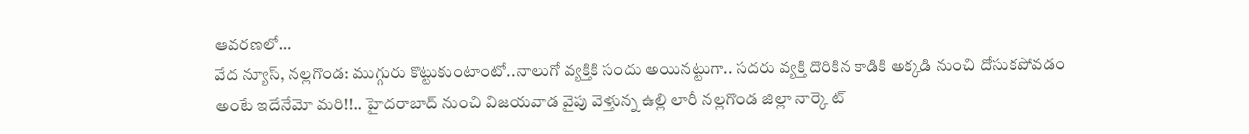ఆవరణలో…
వేద న్యూస్, నల్లగొండ: ముగ్గురు కొట్టుకుంటాంటో..నాలుగో వ్యక్తికి సందు అయినట్టుగా.. సదరు వ్యక్తి దొరికిన కాడికి అక్కడి నుంచి దోసుకపోవడం అంటే ఇదేనేమో మరి!!.. హైదరాబాద్ నుంచి విజయవాడ వైపు వెళ్తున్న ఉల్లి లారీ నల్లగొండ జిల్లా నార్కె ట్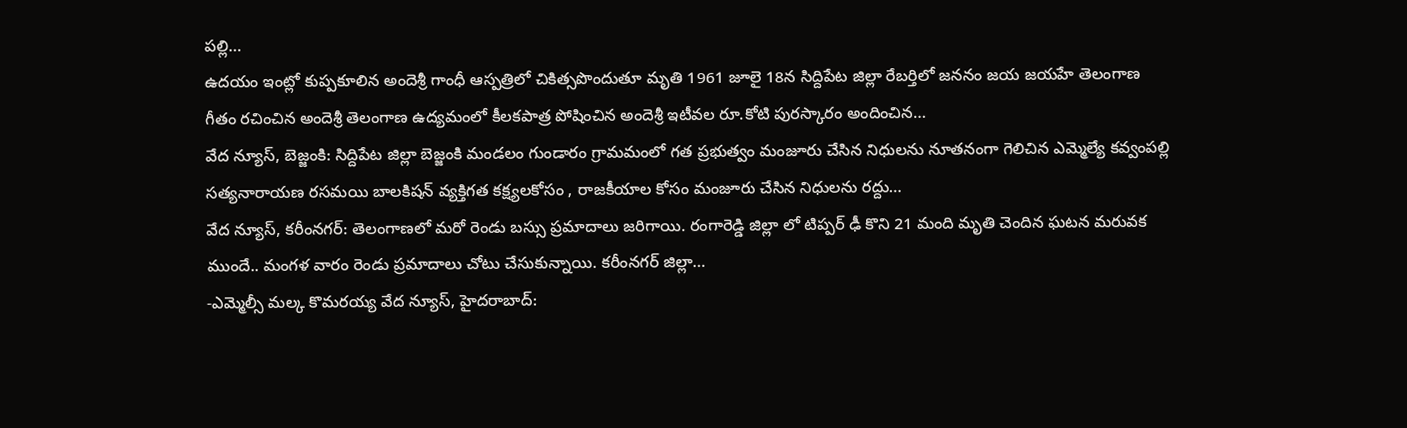పల్లి…
ఉదయం ఇంట్లో కుప్పకూలిన అందెశ్రీ గాంధీ ఆస్పత్రిలో చికిత్సపొందుతూ మృతి 1961 జూలై 18న సిద్దిపేట జిల్లా రేబర్తిలో జననం జయ జయహే తెలంగాణ గీతం రచించిన అందెశ్రీ తెలంగాణ ఉద్యమంలో కీలకపాత్ర పోషించిన అందెశ్రీ ఇటీవల రూ.కోటి పురస్కారం అందించిన…
వేద న్యూస్, బెజ్జంకి: సిద్దిపేట జిల్లా బెజ్జంకి మండలం గుండారం గ్రామమంలో గత ప్రభుత్వం మంజూరు చేసిన నిధులను నూతనంగా గెలిచిన ఎమ్మెల్యే కవ్వంపల్లి సత్యనారాయణ రసమయి బాలకిషన్ వ్యక్తిగత కక్ష్యలకోసం , రాజకీయాల కోసం మంజూరు చేసిన నిధులను రద్దు…
వేద న్యూస్, కరీంనగర్: తెలంగాణలో మరో రెండు బస్సు ప్రమాదాలు జరిగాయి. రంగారెడ్డి జిల్లా లో టిప్పర్ ఢీ కొని 21 మంది మృతి చెందిన ఘటన మరువక ముందే.. మంగళ వారం రెండు ప్రమాదాలు చోటు చేసుకున్నాయి. కరీంనగర్ జిల్లా…
-ఎమ్మెల్సీ మల్క కొమరయ్య వేద న్యూస్, హైదరాబాద్: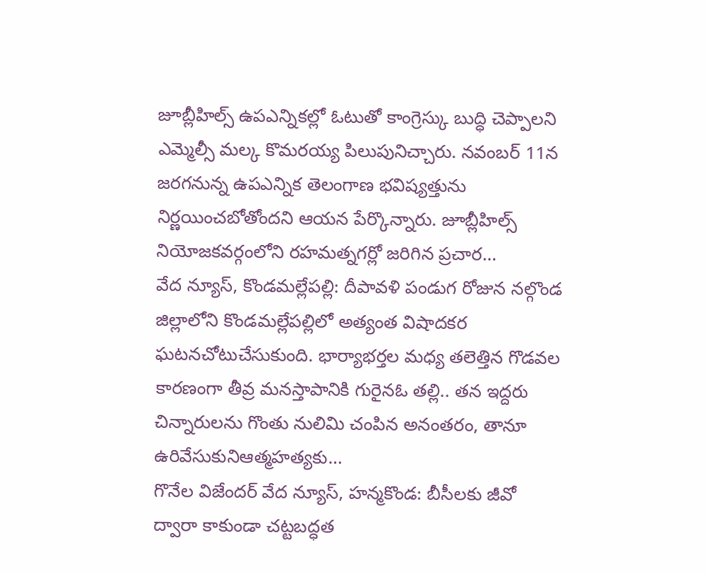జూబ్లీహిల్స్ ఉపఎన్నికల్లో ఓటుతో కాంగ్రెస్కు బుద్ధి చెప్పాలని ఎమ్మెల్సీ మల్క కొమరయ్య పిలుపునిచ్చారు. నవంబర్ 11న జరగనున్న ఉపఎన్నిక తెలంగాణ భవిష్యత్తును నిర్ణయించబోతోందని ఆయన పేర్కొన్నారు. జూబ్లీహిల్స్ నియోజకవర్గంలోని రహమత్నగర్లో జరిగిన ప్రచార…
వేద న్యూస్, కొండమల్లేపల్లి: దీపావళి పండుగ రోజున నల్గొండ జిల్లాలోని కొండమల్లేపల్లిలో అత్యంత విషాదకర ఘటనచోటుచేసుకుంది. భార్యాభర్తల మధ్య తలెత్తిన గొడవల కారణంగా తీవ్ర మనస్తాపానికి గురైనఓ తల్లి.. తన ఇద్దరు చిన్నారులను గొంతు నులిమి చంపిన అనంతరం, తానూ ఉరివేసుకునిఆత్మహత్యకు…
గొనేల విజేందర్ వేద న్యూస్, హన్మకొండ: బీసీలకు జీవో ద్వారా కాకుండా చట్టబద్ధత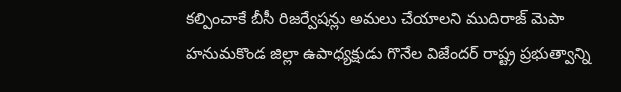కల్పించాకే బీసీ రిజర్వేషన్లు అమలు చేయాలని ముదిరాజ్ మెపా హనుమకొండ జిల్లా ఉపాధ్యక్షుడు గొనేల విజేందర్ రాష్ట్ర ప్రభుత్వాన్ని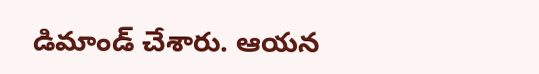డిమాండ్ చేశారు. ఆయన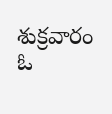శుక్రవారం ఓ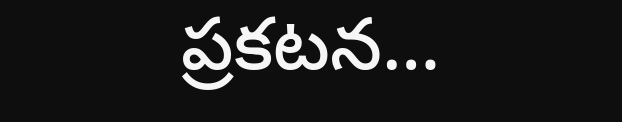ప్రకటన…